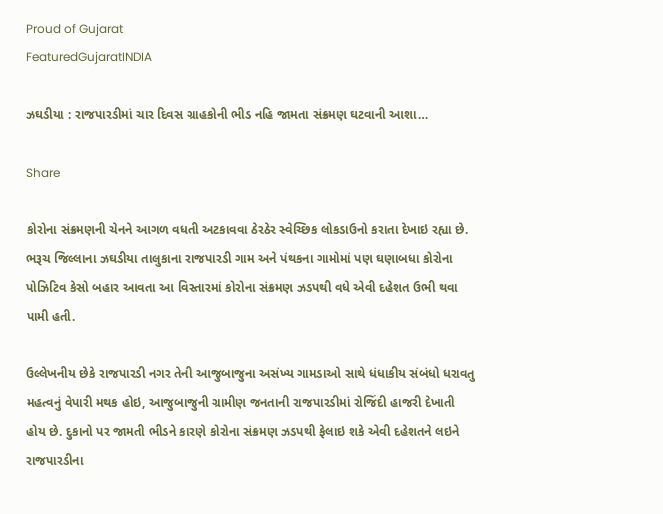Proud of Gujarat
FeaturedGujaratINDIA

ઝઘડીયા : રાજપારડીમાં ચાર દિવસ ગ્રાહકોની ભીડ નહિ જામતા સંક્રમણ ઘટવાની આશા…

Share

કોરોના સંક્રમણની ચેનને આગળ વધતી અટકાવવા ઠેરઠેર સ્વેચ્છિક લોકડાઉનો કરાતા દેખાઇ રહ્યા છે. ભરૂચ જિલ્લાના ઝઘડીયા તાલુકાના રાજપારડી ગામ અને પંથકના ગામોમાં પણ ઘણાબધા કોરોના પોઝિટિવ કેસો બહાર આવતા આ વિસ્તારમાં કોરોના સંક્રમણ ઝડપથી વધે એવી દહેશત ઉભી થવા પામી હતી.

ઉલ્લેખનીય છેકે રાજપારડી નગર તેની આજુબાજુના અસંખ્ય ગામડાઓ સાથે ધંધાકીય સંબંધો ધરાવતુ મહત્વનું વેપારી મથક હોઇ, આજુબાજુની ગ્રામીણ જનતાની રાજપારડીમાં રોજિંદી હાજરી દેખાતી હોય છે. દુકાનો પર જામતી ભીડને કારણે કોરોના સંક્રમણ ઝડપથી ફેલાઇ શકે એવી દહેશતને લઇને રાજપારડીના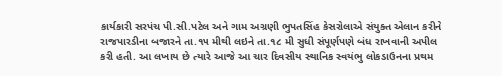કાર્યકારી સરપંચ પી.સી.પટેલ અને ગામ અગ્રણી ભુપતસિંહ કેસરોલાએ સંયુક્ત એલાન કરીને રાજપારડીના બજારને તા.૧૫ મીથી લઇને તા.૧૮ મી સુધી સંપૂર્ણપણે બંધ રાખવાની અપીલ કરી હતી. આ લખાય છે ત્યારે આજે આ ચાર દિવસીય સ્થાનિક સ્વયંભુ લોકડાઉનના પ્રથમ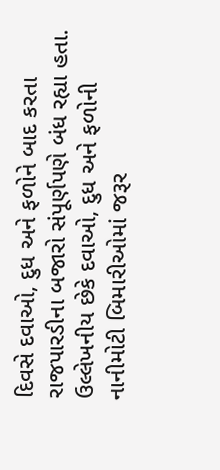દિવસે દવાઓ, દુધ અને ફળોને બાદ કરતા રાજપારડીના બજારો સંપૂર્ણપણે બંધ રહ્યા હતા. ઉલ્લેખનીય છેકે દવાઓ, દુધ અને ફળોની નાનીમોટી બિમારીઓમાં જરૂર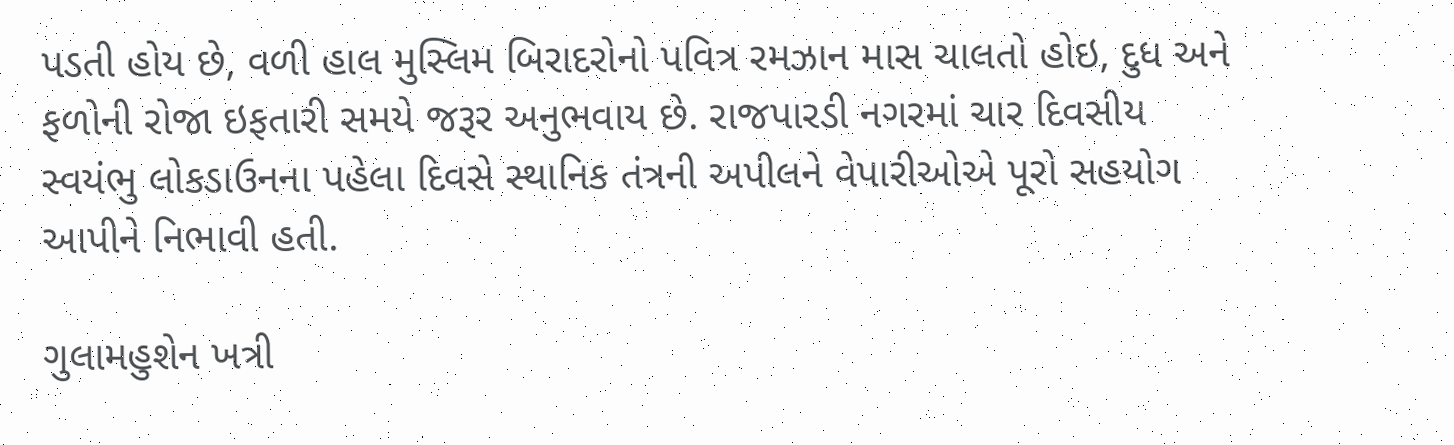પડતી હોય છે, વળી હાલ મુસ્લિમ બિરાદરોનો પવિત્ર રમઝાન માસ ચાલતો હોઇ, દુધ અને ફળોની રોજા ઇફતારી સમયે જરૂર અનુભવાય છે. રાજપારડી નગરમાં ચાર દિવસીય સ્વયંભુ લોકડાઉનના પહેલા દિવસે સ્થાનિક તંત્રની અપીલને વેપારીઓએ પૂરો સહયોગ આપીને નિભાવી હતી.

ગુલામહુશેન ખત્રી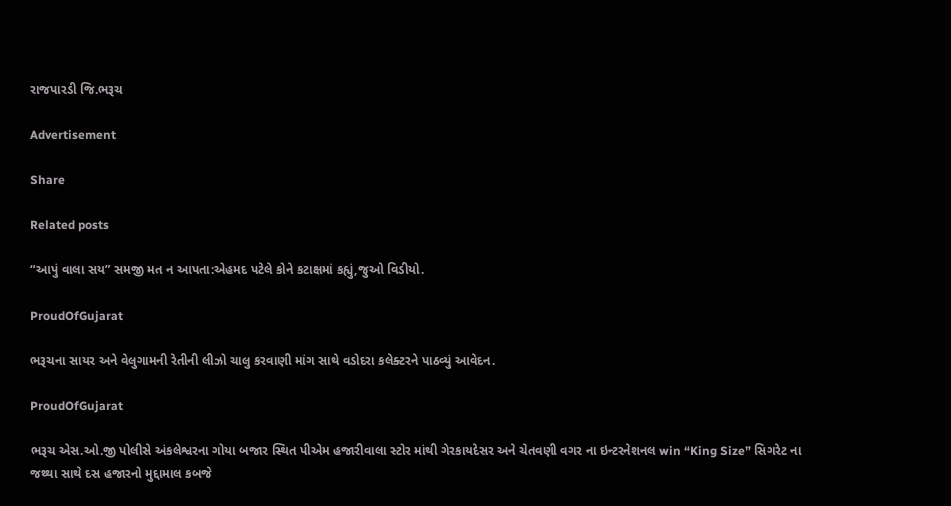રાજપારડી જિ.ભરૂચ

Advertisement

Share

Related posts

“આપું વાલા સય” સમજી મત ન આપતા:એહમદ પટેલે કોને કટાક્ષમાં કહ્યું,જુઓ વિડીયો.

ProudOfGujarat

ભરૂચના સાયર અને વેલુગામની રેતીની લીઝો ચાલુ કરવાણી માંગ સાથે વડોદરા કલેક્ટરને પાઠવ્યું આવેદન.

ProudOfGujarat

ભરૂચ એસ.ઓ.જી પોલીસે અંકલેશ્વરના ગોયા બજાર સ્થિત પીએમ હજારીવાલા સ્ટોર માંથી ગેરકાયદેસર અને ચેતવણી વગર ના ઇન્ટરનેશનલ win “King Size” સિગરેટ ના જથ્થા સાથે દસ હજારનો મુદ્દામાલ કબજે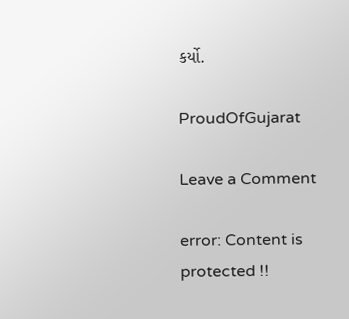કર્યો.

ProudOfGujarat

Leave a Comment

error: Content is protected !!